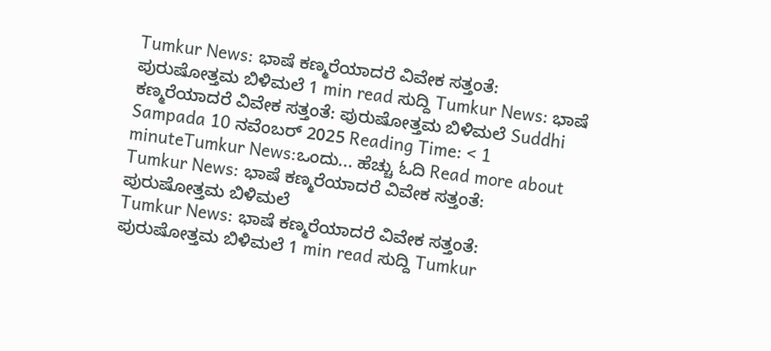Tumkur News: ಭಾಷೆ ಕಣ್ಮರೆಯಾದರೆ ವಿವೇಕ ಸತ್ತಂತೆ: ಪುರುಷೋತ್ತಮ ಬಿಳಿಮಲೆ 1 min read ಸುದ್ದಿ Tumkur News: ಭಾಷೆ ಕಣ್ಮರೆಯಾದರೆ ವಿವೇಕ ಸತ್ತಂತೆ: ಪುರುಷೋತ್ತಮ ಬಿಳಿಮಲೆ Suddhi Sampada 10 ನವೆಂಬರ್ 2025 Reading Time: < 1 minuteTumkur News:ಒಂದು... ಹೆಚ್ಚು ಓದಿ Read more about Tumkur News: ಭಾಷೆ ಕಣ್ಮರೆಯಾದರೆ ವಿವೇಕ ಸತ್ತಂತೆ: ಪುರುಷೋತ್ತಮ ಬಿಳಿಮಲೆ
Tumkur News: ಭಾಷೆ ಕಣ್ಮರೆಯಾದರೆ ವಿವೇಕ ಸತ್ತಂತೆ: ಪುರುಷೋತ್ತಮ ಬಿಳಿಮಲೆ 1 min read ಸುದ್ದಿ Tumkur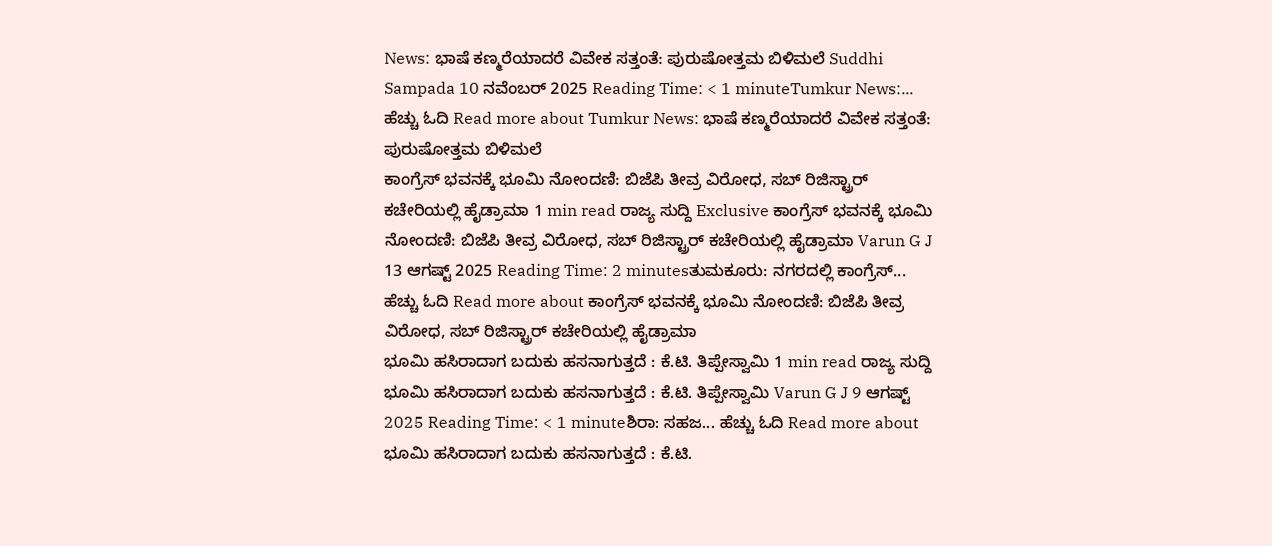News: ಭಾಷೆ ಕಣ್ಮರೆಯಾದರೆ ವಿವೇಕ ಸತ್ತಂತೆ: ಪುರುಷೋತ್ತಮ ಬಿಳಿಮಲೆ Suddhi Sampada 10 ನವೆಂಬರ್ 2025 Reading Time: < 1 minuteTumkur News:... ಹೆಚ್ಚು ಓದಿ Read more about Tumkur News: ಭಾಷೆ ಕಣ್ಮರೆಯಾದರೆ ವಿವೇಕ ಸತ್ತಂತೆ: ಪುರುಷೋತ್ತಮ ಬಿಳಿಮಲೆ
ಕಾಂಗ್ರೆಸ್ ಭವನಕ್ಕೆ ಭೂಮಿ ನೋಂದಣಿ: ಬಿಜೆಪಿ ತೀವ್ರ ವಿರೋಧ, ಸಬ್ ರಿಜಿಸ್ಟ್ರಾರ್ ಕಚೇರಿಯಲ್ಲಿ ಹೈಡ್ರಾಮಾ 1 min read ರಾಜ್ಯ ಸುದ್ದಿ Exclusive ಕಾಂಗ್ರೆಸ್ ಭವನಕ್ಕೆ ಭೂಮಿ ನೋಂದಣಿ: ಬಿಜೆಪಿ ತೀವ್ರ ವಿರೋಧ, ಸಬ್ ರಿಜಿಸ್ಟ್ರಾರ್ ಕಚೇರಿಯಲ್ಲಿ ಹೈಡ್ರಾಮಾ Varun G J 13 ಆಗಷ್ಟ್ 2025 Reading Time: 2 minutesತುಮಕೂರು: ನಗರದಲ್ಲಿ ಕಾಂಗ್ರೆಸ್... ಹೆಚ್ಚು ಓದಿ Read more about ಕಾಂಗ್ರೆಸ್ ಭವನಕ್ಕೆ ಭೂಮಿ ನೋಂದಣಿ: ಬಿಜೆಪಿ ತೀವ್ರ ವಿರೋಧ, ಸಬ್ ರಿಜಿಸ್ಟ್ರಾರ್ ಕಚೇರಿಯಲ್ಲಿ ಹೈಡ್ರಾಮಾ
ಭೂಮಿ ಹಸಿರಾದಾಗ ಬದುಕು ಹಸನಾಗುತ್ತದೆ : ಕೆ.ಟಿ. ತಿಪ್ಪೇಸ್ವಾಮಿ 1 min read ರಾಜ್ಯ ಸುದ್ದಿ ಭೂಮಿ ಹಸಿರಾದಾಗ ಬದುಕು ಹಸನಾಗುತ್ತದೆ : ಕೆ.ಟಿ. ತಿಪ್ಪೇಸ್ವಾಮಿ Varun G J 9 ಆಗಷ್ಟ್ 2025 Reading Time: < 1 minuteಶಿರಾ: ಸಹಜ... ಹೆಚ್ಚು ಓದಿ Read more about ಭೂಮಿ ಹಸಿರಾದಾಗ ಬದುಕು ಹಸನಾಗುತ್ತದೆ : ಕೆ.ಟಿ.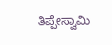ತಿಪ್ಪೇಸ್ವಾಮಿ